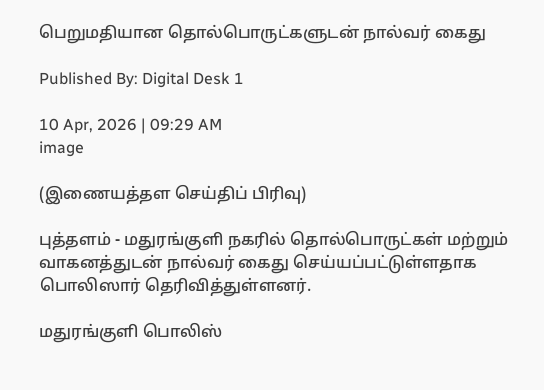பெறுமதியான தொல்பொருட்களுடன் நால்வர் கைது

Published By: Digital Desk 1

10 Apr, 2026 | 09:29 AM
image

(இணையத்தள செய்திப் பிரிவு)

புத்தளம் - மதுரங்குளி நகரில் தொல்பொருட்கள் மற்றும் வாகனத்துடன் நால்வர் கைது செய்யப்பட்டுள்ளதாக பொலிஸார் தெரிவித்துள்ளனர்.

மதுரங்குளி பொலிஸ்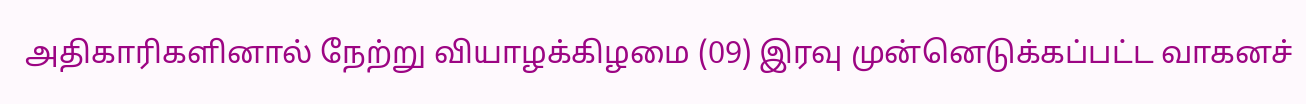அதிகாரிகளினால் நேற்று வியாழக்கிழமை (09) இரவு முன்னெடுக்கப்பட்ட வாகனச்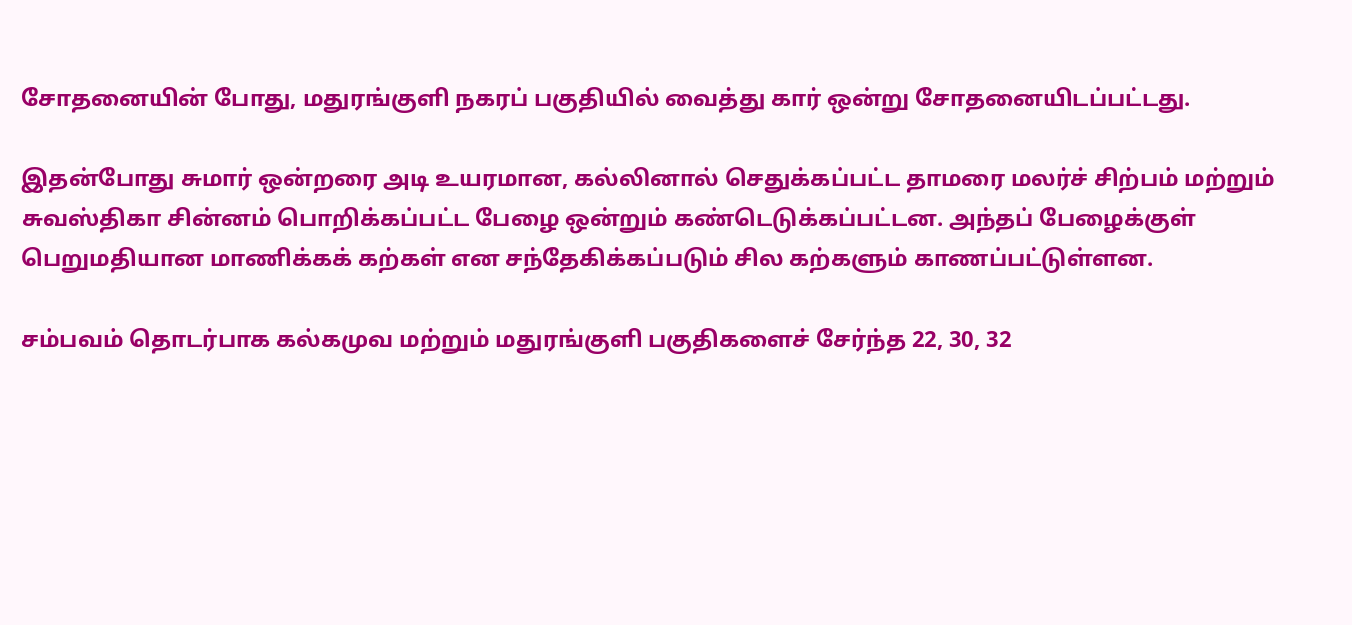சோதனையின் போது, மதுரங்குளி நகரப் பகுதியில் வைத்து கார் ஒன்று சோதனையிடப்பட்டது.

இதன்போது சுமார் ஒன்றரை அடி உயரமான, கல்லினால் செதுக்கப்பட்ட தாமரை மலர்ச் சிற்பம் மற்றும் சுவஸ்திகா சின்னம் பொறிக்கப்பட்ட பேழை ஒன்றும் கண்டெடுக்கப்பட்டன. அந்தப் பேழைக்குள் பெறுமதியான மாணிக்கக் கற்கள் என சந்தேகிக்கப்படும் சில கற்களும் காணப்பட்டுள்ளன.

சம்பவம் தொடர்பாக கல்கமுவ மற்றும் மதுரங்குளி பகுதிகளைச் சேர்ந்த 22, 30, 32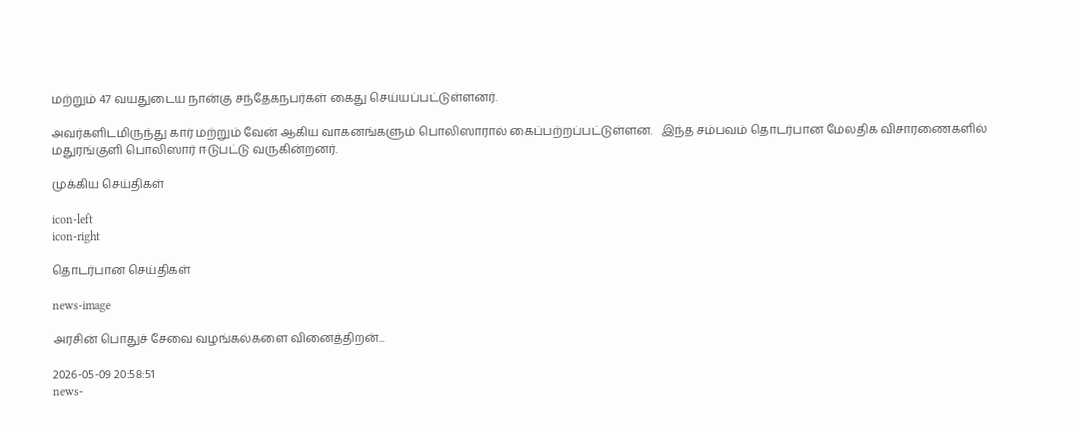மற்றும் 47 வயதுடைய நான்கு சந்தேகநபர்கள் கைது செய்யப்பட்டுள்ளனர்.

அவர்களிடமிருந்து கார் மற்றும் வேன் ஆகிய வாகனங்களும் பொலிஸாரால் கைப்பற்றப்பட்டுள்ளன.   இந்த சம்பவம் தொடர்பான மேலதிக விசாரணைகளில் மதுரங்குளி பொலிஸார் ஈடுபட்டு வருகின்றனர்.

முக்கிய செய்திகள்

icon-left
icon-right

தொடர்பான செய்திகள்

news-image

அரசின் பொதுச் சேவை வழங்கல்களை வினைத்திறன்...

2026-05-09 20:58:51
news-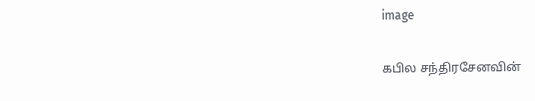image

கபில சந்திரசேனவின்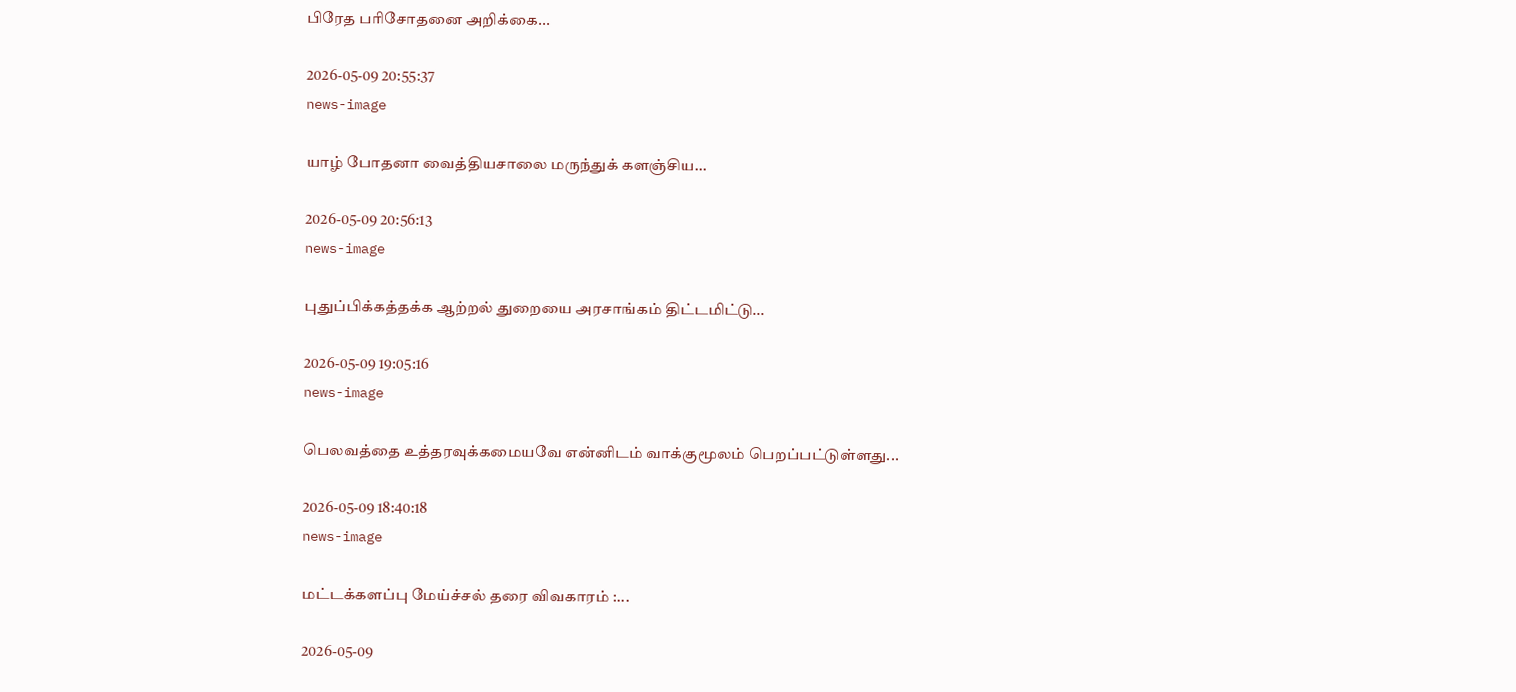பிரேத பரிசோதனை அறிக்கை...

2026-05-09 20:55:37
news-image

யாழ் போதனா வைத்தியசாலை மருந்துக் களஞ்சிய...

2026-05-09 20:56:13
news-image

புதுப்பிக்கத்தக்க ஆற்றல் துறையை அரசாங்கம் திட்டமிட்டு...

2026-05-09 19:05:16
news-image

பெலவத்தை உத்தரவுக்கமையவே என்னிடம் வாக்குமூலம் பெறப்பட்டுள்ளது...

2026-05-09 18:40:18
news-image

மட்டக்களப்பு மேய்ச்சல் தரை விவகாரம் :...

2026-05-09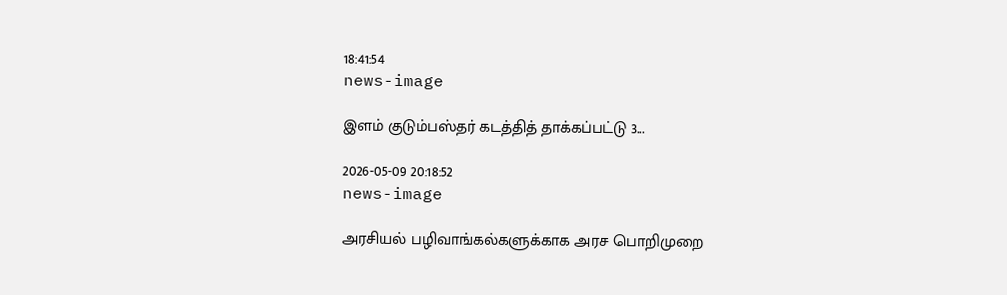18:41:54
news-image

இளம் குடும்பஸ்தர் கடத்தித் தாக்கப்பட்டு 3...

2026-05-09 20:18:52
news-image

அரசியல் பழிவாங்கல்களுக்காக அரச பொறிமுறை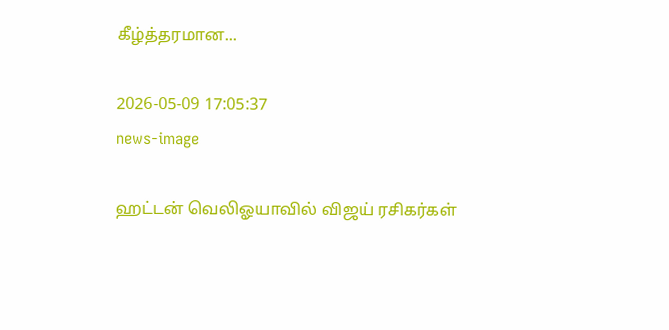கீழ்த்தரமான...

2026-05-09 17:05:37
news-image

ஹட்டன் வெலிஓயாவில் விஜய் ரசிகர்கள்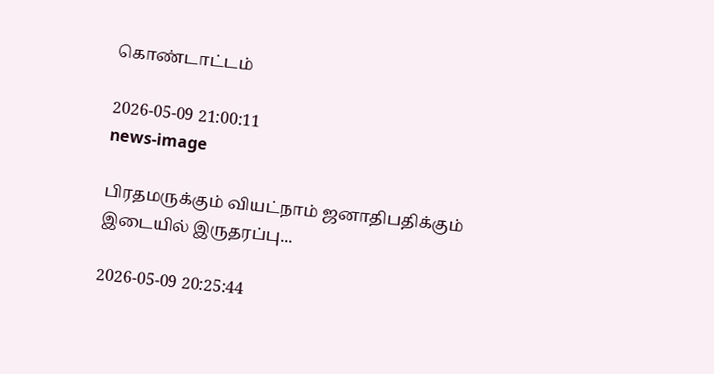கொண்டாட்டம்

2026-05-09 21:00:11
news-image

பிரதமருக்கும் வியட்நாம் ஜனாதிபதிக்கும் இடையில் இருதரப்பு...

2026-05-09 20:25:44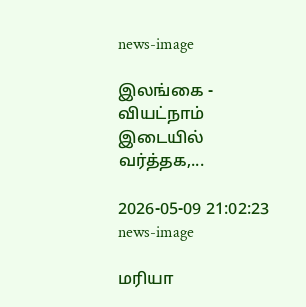news-image

இலங்கை - வியட்நாம் இடையில் வர்த்தக,...

2026-05-09 21:02:23
news-image

மரியா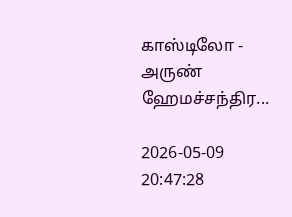காஸ்டிலோ - அருண் ஹேமச்சந்திர...

2026-05-09 20:47:28